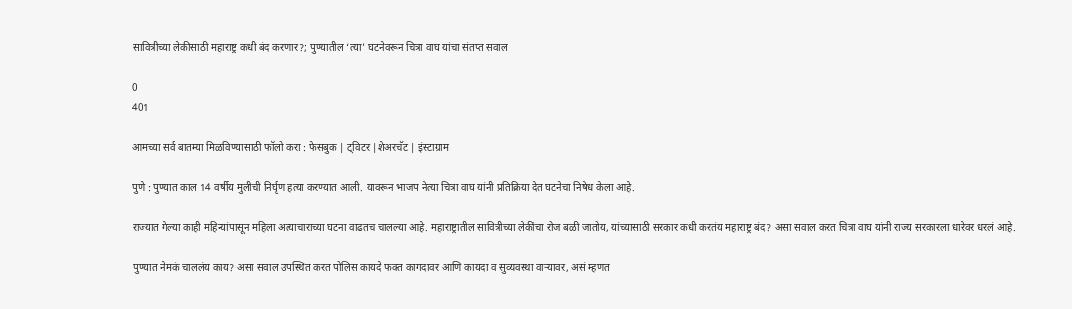सावित्रीच्या लेकीसाठी महाराष्ट्र कधी बंद करणार?; पुण्यातील ‘त्या’ घटनेवरून चित्रा वाघ यांचा संतप्त सवाल

0
401

आमच्या सर्व बातम्या मिळविण्यासाठी फॉलो करा : फेसबुक | ट्विटर |शेअरचॅट | इंस्टाग्राम

पुणे : पुण्यात काल 14 वर्षीय मुलीची निर्घृण हत्या करण्यात आली. यावरून भाजप नेत्या चित्रा वाघ यांनी प्रतिक्रिया देत घटनेचा निषेध केला आहे.

राज्यात गेल्या काही महिन्यांपासून महिला अत्याचाराच्या घटना वाढतच चालल्या आहे. महाराष्ट्रातील सावित्रीच्या लेकींचा रोज बळी जातोय, यांच्यासाठी सरकार कधी करतंय महाराष्ट्र बंद? असा सवाल करत चित्रा वाघ यांनी राज्य सरकारला धारेवर धरलं आहे.

पुण्यात नेमकं चाललंय काय? असा सवाल उपस्थित करत पोलिस कायदे फक्त कागदावर आणि कायदा व सुव्यवस्था वाऱ्यावर, असं म्हणत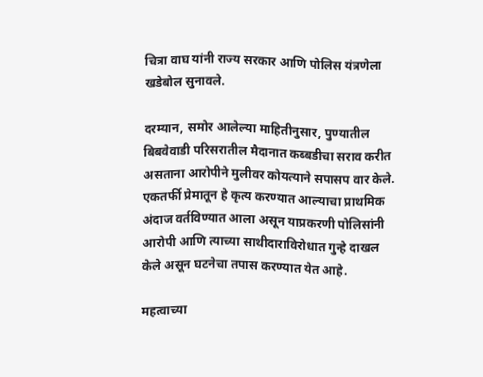चित्रा वाघ यांनी राज्य सरकार आणि पोलिस यंत्रणेला खडेबोल सुनावले.

दरम्यान, समोर आलेल्या माहितीनुसार, पुण्यातील बिबवेवाडी परिसरातील मैदानात कब्बडीचा सराव करीत असताना आरोपीने मुलीवर कोयत्याने सपासप वार केले. एकतर्फी प्रेमातून हे कृत्य करण्यात आल्याचा प्राथमिक अंदाज वर्तविण्यात आला असून याप्रकरणी पोलिसांनी आरोपी आणि त्याच्या साथीदाराविरोधात गुन्हे दाखल केले असून घटनेचा तपास करण्यात येत आहे.

महत्वाच्या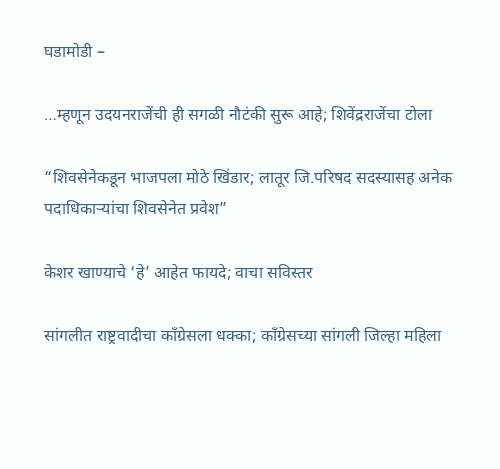घडामोडी –

…म्हणून उदयनराजेंची ही सगळी नौटंकी सुरू आहे; शिवेंद्रराजेंचा टोला

“शिवसेनेकडून भाजपला मोठे खिंडार; लातूर जि.परिषद सदस्यासह अनेक पदाधिकाऱ्यांचा शिवसेनेत प्रवेश”

केशर खाण्याचे ‘हे’ आहेत फायदे; वाचा सविस्तर

सांगलीत राष्ट्रवादीचा काँग्रेसला धक्का; काँग्रेसच्या सांगली जिल्हा महिला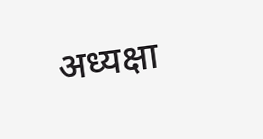अध्यक्षा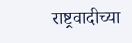राष्ट्रवादीच्या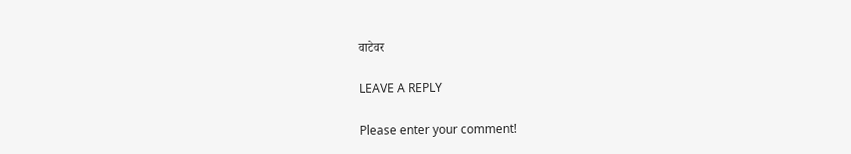वाटेवर

LEAVE A REPLY

Please enter your comment!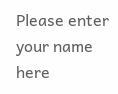Please enter your name here